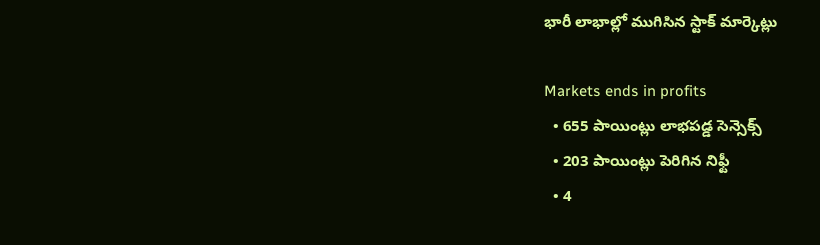భారీ లాభాల్లో ముగిసిన స్టాక్ మార్కెట్లు

Markets ends in profits
  • 655 పాయింట్లు లాభపడ్డ సెన్సెక్స్
  • 203 పాయింట్లు పెరిగిన నిఫ్టీ
  • 4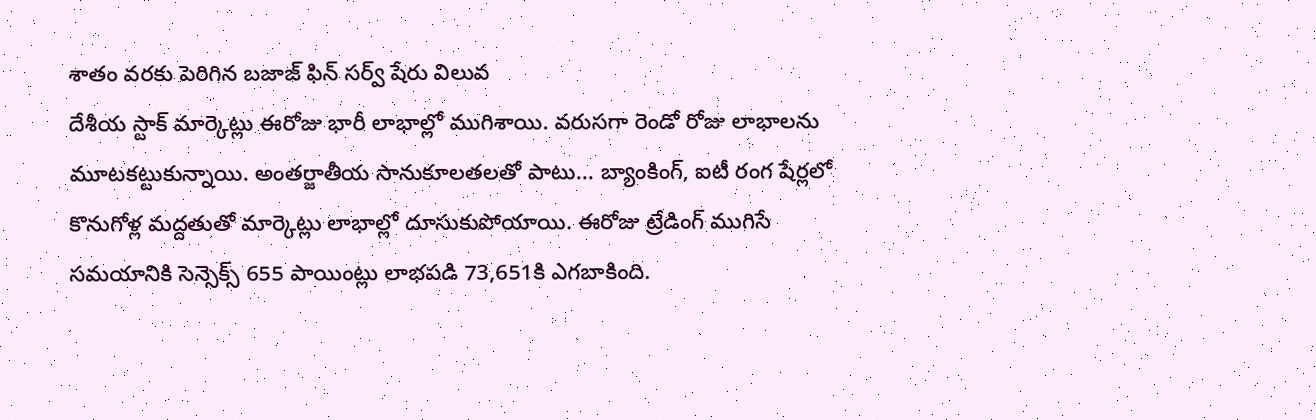శాతం వరకు పెరిగిన బజాజ్ ఫిన్ సర్వ్ షేరు విలువ
దేశీయ స్టాక్ మార్కెట్లు ఈరోజు భారీ లాభాల్లో ముగిశాయి. వరుసగా రెండో రోజు లాభాలను మూటకట్టుకున్నాయి. అంతర్జాతీయ సానుకూలతలతో పాటు... బ్యాంకింగ్, ఐటీ రంగ షేర్లలో కొనుగోళ్ల మద్దతుతో మార్కెట్లు లాభాల్లో దూసుకుపోయాయి. ఈరోజు ట్రేడింగ్ ముగిసే సమయానికి సెన్సెక్స్ 655 పాయింట్లు లాభపడి 73,651కి ఎగబాకింది.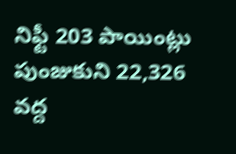నిఫ్టీ 203 పాయింట్లు పుంజుకుని 22,326 వద్ద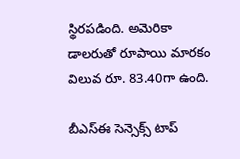స్థిరపడింది. అమెరికా డాలరుతో రూపాయి మారకం విలువ రూ. 83.40గా ఉంది.

బీఎస్ఈ సెన్సెక్స్ టాప్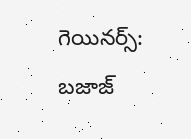గెయినర్స్:
బజాజ్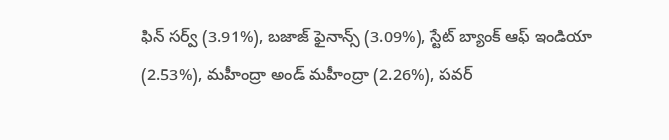ఫిన్ సర్వ్ (3.91%), బజాజ్ ఫైనాన్స్ (3.09%), స్టేట్ బ్యాంక్ ఆఫ్ ఇండియా (2.53%), మహీంద్రా అండ్ మహీంద్రా (2.26%), పవర్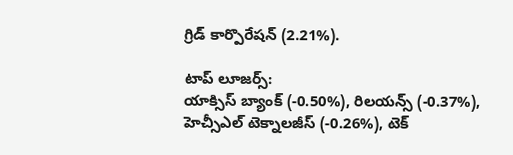గ్రిడ్ కార్పొరేషన్ (2.21%).

టాప్ లూజర్స్:
యాక్సిస్ బ్యాంక్ (-0.50%), రిలయన్స్ (-0.37%), హెచ్సీఎల్ టెక్నాలజీస్ (-0.26%), టెక్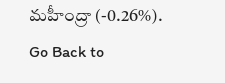మహీంద్రా (-0.26%).
Go Back to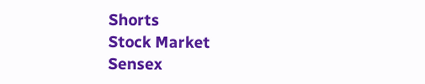Shorts
Stock Market
Sensex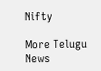Nifty

More Telugu News